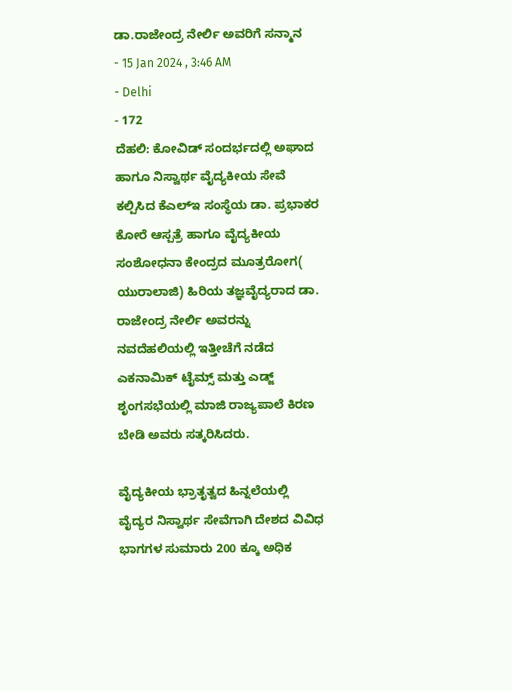ಡಾ.ರಾಜೇಂದ್ರ ನೇರ್ಲಿ ಅವರಿಗೆ ಸನ್ಮಾನ
- 15 Jan 2024 , 3:46 AM
- Delhi
- 172
ದೆಹಲಿ: ಕೋವಿಡ್ ಸಂದರ್ಭದಲ್ಲಿ ಅಘಾದ ಹಾಗೂ ನಿಸ್ವಾರ್ಥ ವೈದ್ಯಕೀಯ ಸೇವೆ ಕಲ್ಪಿಸಿದ ಕೆಎಲ್ಇ ಸಂಸ್ಥೆಯ ಡಾ. ಪ್ರಭಾಕರ ಕೋರೆ ಆಸ್ಪತ್ರೆ ಹಾಗೂ ವೈದ್ಯಕೀಯ ಸಂಶೋಧನಾ ಕೇಂದ್ರದ ಮೂತ್ರರೋಗ( ಯುರಾಲಾಜಿ) ಹಿರಿಯ ತಜ್ಞವೈದ್ಯರಾದ ಡಾ. ರಾಜೇಂದ್ರ ನೇರ್ಲಿ ಅವರನ್ನು ನವದೆಹಲಿಯಲ್ಲಿ ಇತ್ತೀಚೆಗೆ ನಡೆದ ಎಕನಾಮಿಕ್ ಟೈಮ್ಸ್ ಮತ್ತು ಎಡ್ಜ್ ಶೃಂಗಸಭೆಯಲ್ಲಿ ಮಾಜಿ ರಾಜ್ಯಪಾಲೆ ಕಿರಣ ಬೇಡಿ ಅವರು ಸತ್ಕರಿಸಿದರು.

ವೈದ್ಯಕೀಯ ಭ್ರಾತೃತ್ವದ ಹಿನ್ನಲೆಯಲ್ಲಿ ವೈದ್ಯರ ನಿಸ್ವಾರ್ಥ ಸೇವೆಗಾಗಿ ದೇಶದ ವಿವಿಧ ಭಾಗಗಳ ಸುಮಾರು 200 ಕ್ಕೂ ಅಧಿಕ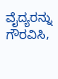ವೈದ್ಯರನ್ನು ಗೌರವಿಸಿ,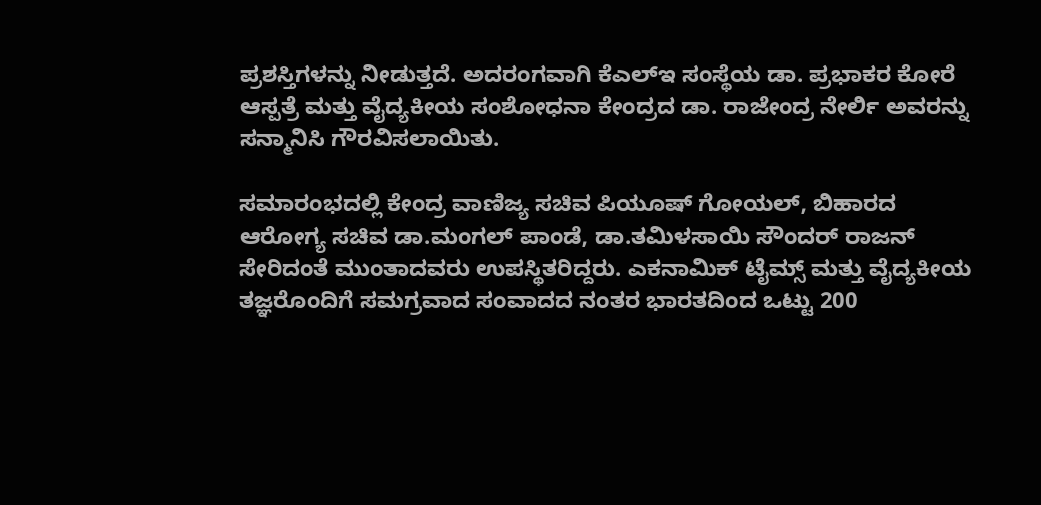ಪ್ರಶಸ್ತಿಗಳನ್ನು ನೀಡುತ್ತದೆ. ಅದರಂಗವಾಗಿ ಕೆಎಲ್ಇ ಸಂಸ್ಥೆಯ ಡಾ. ಪ್ರಭಾಕರ ಕೋರೆ ಆಸ್ಪತ್ರೆ ಮತ್ತು ವೈದ್ಯಕೀಯ ಸಂಶೋಧನಾ ಕೇಂದ್ರದ ಡಾ. ರಾಜೇಂದ್ರ ನೇರ್ಲಿ ಅವರನ್ನು ಸನ್ಮಾನಿಸಿ ಗೌರವಿಸಲಾಯಿತು.

ಸಮಾರಂಭದಲ್ಲಿ ಕೇಂದ್ರ ವಾಣಿಜ್ಯ ಸಚಿವ ಪಿಯೂಷ್ ಗೋಯಲ್, ಬಿಹಾರದ ಆರೋಗ್ಯ ಸಚಿವ ಡಾ.ಮಂಗಲ್ ಪಾಂಡೆ, ಡಾ.ತಮಿಳಸಾಯಿ ಸೌಂದರ್ ರಾಜನ್ ಸೇರಿದಂತೆ ಮುಂತಾದವರು ಉಪಸ್ಥಿತರಿದ್ದರು. ಎಕನಾಮಿಕ್ ಟೈಮ್ಸ್ ಮತ್ತು ವೈದ್ಯಕೀಯ ತಜ್ಞರೊಂದಿಗೆ ಸಮಗ್ರವಾದ ಸಂವಾದದ ನಂತರ ಭಾರತದಿಂದ ಒಟ್ಟು 200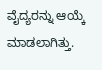ವೈದ್ಯರನ್ನು ಆಯ್ಕೆ ಮಾಡಲಾಗಿತ್ತು.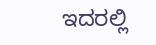ಇದರಲ್ಲಿ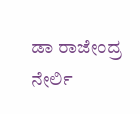ಡಾ ರಾಜೇಂದ್ರ ನೇರ್ಲಿ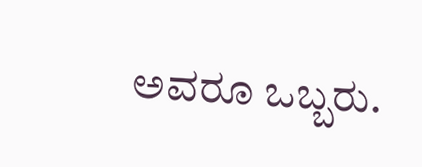ಅವರೂ ಒಬ್ಬರು.